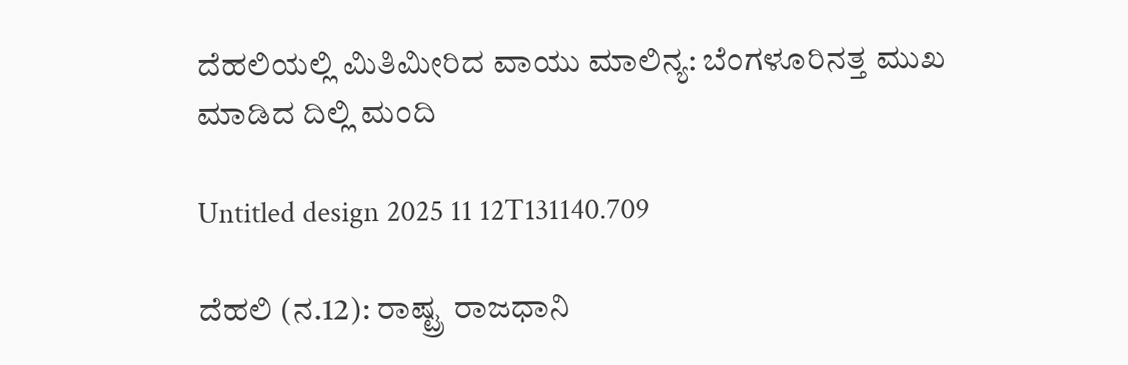ದೆಹಲಿಯಲ್ಲಿ ಮಿತಿಮೀರಿದ ವಾಯು ಮಾಲಿನ್ಯ: ಬೆಂಗಳೂರಿನತ್ತ ಮುಖ ಮಾಡಿದ ದಿಲ್ಲಿ ಮಂದಿ

Untitled design 2025 11 12T131140.709

ದೆಹಲಿ (ನ.12): ರಾಷ್ಟ್ರ ರಾಜಧಾನಿ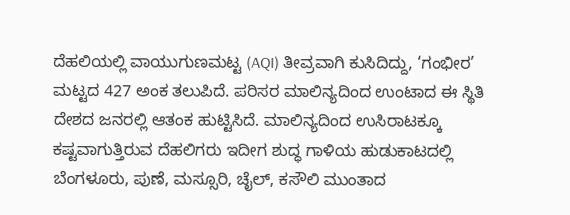ದೆಹಲಿಯಲ್ಲಿ ವಾಯುಗುಣಮಟ್ಟ (AQI) ತೀವ್ರವಾಗಿ ಕುಸಿದಿದ್ದು, ‘ಗಂಭೀರ’ ಮಟ್ಟದ 427 ಅಂಕ ತಲುಪಿದೆ. ಪರಿಸರ ಮಾಲಿನ್ಯದಿಂದ ಉಂಟಾದ ಈ ಸ್ಥಿತಿ ದೇಶದ ಜನರಲ್ಲಿ ಆತಂಕ ಹುಟ್ಟಿಸಿದೆ. ಮಾಲಿನ್ಯದಿಂದ ಉಸಿರಾಟಕ್ಕೂ ಕಷ್ಟವಾಗುತ್ತಿರುವ ದೆಹಲಿಗರು ಇದೀಗ ಶುದ್ಧ ಗಾಳಿಯ ಹುಡುಕಾಟದಲ್ಲಿ ಬೆಂಗಳೂರು, ಪುಣೆ, ಮಸ್ಸೂರಿ, ಚೈಲ್, ಕಸೌಲಿ ಮುಂತಾದ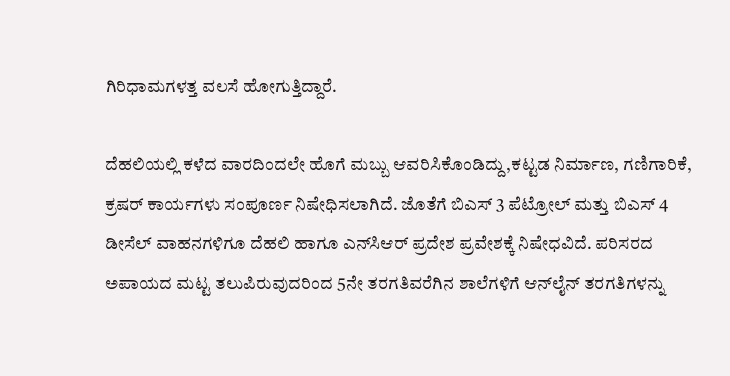ಗಿರಿಧಾಮಗಳತ್ತ ವಲಸೆ ಹೋಗುತ್ತಿದ್ದಾರೆ.

ದೆಹಲಿಯಲ್ಲಿ ಕಳೆದ ವಾರದಿಂದಲೇ ಹೊಗೆ ಮಬ್ಬು ಆವರಿಸಿಕೊಂಡಿದ್ದು,ಕಟ್ಟಡ ನಿರ್ಮಾಣ, ಗಣಿಗಾರಿಕೆ, ಕ್ರಷರ್ ಕಾರ್ಯಗಳು ಸಂಪೂರ್ಣ ನಿಷೇಧಿಸಲಾಗಿದೆ. ಜೊತೆಗೆ ಬಿಎಸ್ 3 ಪೆಟ್ರೋಲ್ ಮತ್ತು ಬಿಎಸ್ 4 ಡೀಸೆಲ್ ವಾಹನಗಳಿಗೂ ದೆಹಲಿ ಹಾಗೂ ಎನ್‌ಸಿಆರ್ ಪ್ರದೇಶ ಪ್ರವೇಶಕ್ಕೆ ನಿಷೇಧವಿದೆ. ಪರಿಸರದ ಅಪಾಯದ ಮಟ್ಟ ತಲುಪಿರುವುದರಿಂದ 5ನೇ ತರಗತಿವರೆಗಿನ ಶಾಲೆಗಳಿಗೆ ಆನ್‌ಲೈನ್‌ ತರಗತಿಗಳನ್ನು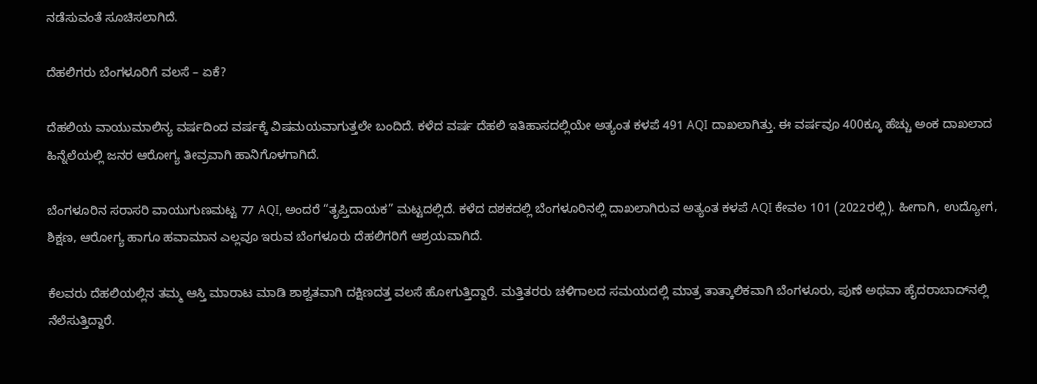ನಡೆಸುವಂತೆ ಸೂಚಿಸಲಾಗಿದೆ.

ದೆಹಲಿಗರು ಬೆಂಗಳೂರಿಗೆ ವಲಸೆ – ಏಕೆ?

ದೆಹಲಿಯ ವಾಯುಮಾಲಿನ್ಯ ವರ್ಷದಿಂದ ವರ್ಷಕ್ಕೆ ವಿಷಮಯವಾಗುತ್ತಲೇ ಬಂದಿದೆ. ಕಳೆದ ವರ್ಷ ದೆಹಲಿ ಇತಿಹಾಸದಲ್ಲಿಯೇ ಅತ್ಯಂತ ಕಳಪೆ 491 AQI ದಾಖಲಾಗಿತ್ತು. ಈ ವರ್ಷವೂ 400ಕ್ಕೂ ಹೆಚ್ಚು ಅಂಕ ದಾಖಲಾದ ಹಿನ್ನೆಲೆಯಲ್ಲಿ ಜನರ ಆರೋಗ್ಯ ತೀವ್ರವಾಗಿ ಹಾನಿಗೊಳಗಾಗಿದೆ.

ಬೆಂಗಳೂರಿನ ಸರಾಸರಿ ವಾಯುಗುಣಮಟ್ಟ 77 AQI, ಅಂದರೆ “ತೃಪ್ತಿದಾಯಕ” ಮಟ್ಟದಲ್ಲಿದೆ. ಕಳೆದ ದಶಕದಲ್ಲಿ ಬೆಂಗಳೂರಿನಲ್ಲಿ ದಾಖಲಾಗಿರುವ ಅತ್ಯಂತ ಕಳಪೆ AQI ಕೇವಲ 101 (2022ರಲ್ಲಿ). ಹೀಗಾಗಿ, ಉದ್ಯೋಗ, ಶಿಕ್ಷಣ, ಆರೋಗ್ಯ ಹಾಗೂ ಹವಾಮಾನ ಎಲ್ಲವೂ ಇರುವ ಬೆಂಗಳೂರು ದೆಹಲಿಗರಿಗೆ ಆಶ್ರಯವಾಗಿದೆ.

ಕೆಲವರು ದೆಹಲಿಯಲ್ಲಿನ ತಮ್ಮ ಆಸ್ತಿ ಮಾರಾಟ ಮಾಡಿ ಶಾಶ್ವತವಾಗಿ ದಕ್ಷಿಣದತ್ತ ವಲಸೆ ಹೋಗುತ್ತಿದ್ದಾರೆ. ಮತ್ತಿತರರು ಚಳಿಗಾಲದ ಸಮಯದಲ್ಲಿ ಮಾತ್ರ ತಾತ್ಕಾಲಿಕವಾಗಿ ಬೆಂಗಳೂರು, ಪುಣೆ ಅಥವಾ ಹೈದರಾಬಾದ್‌ನಲ್ಲಿ ನೆಲೆಸುತ್ತಿದ್ದಾರೆ.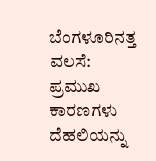ಬೆಂಗಳೂರಿನತ್ತ ವಲಸೆ: ಪ್ರಮುಖ ಕಾರಣಗಳು
ದೆಹಲಿಯನ್ನು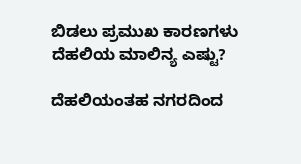ಬಿಡಲು ಪ್ರಮುಖ ಕಾರಣಗಳು
ದೆಹಲಿಯ ಮಾಲಿನ್ಯ ಎಷ್ಟು?

ದೆಹಲಿಯಂತಹ ನಗರದಿಂದ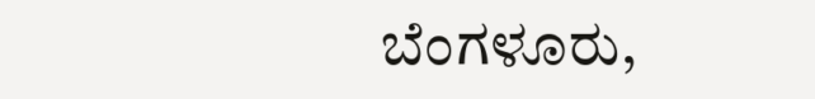ಬೆಂಗಳೂರು,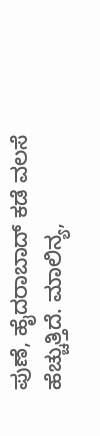ಪುಣೆ, ಹೈದರಾಬಾದ್ ಕಡೆ ವಲಸೆ ಹೆಚ್ಚುತ್ತಿದೆ. ಮಾಲಿನ್ಯ,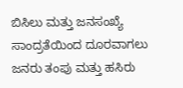ಬಿಸಿಲು ಮತ್ತು ಜನಸಂಖ್ಯೆ ಸಾಂದ್ರತೆಯಿಂದ ದೂರವಾಗಲು ಜನರು ತಂಪು ಮತ್ತು ಹಸಿರು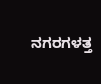ನಗರಗಳತ್ತ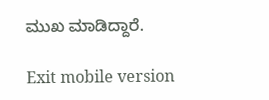ಮುಖ ಮಾಡಿದ್ದಾರೆ.

Exit mobile version